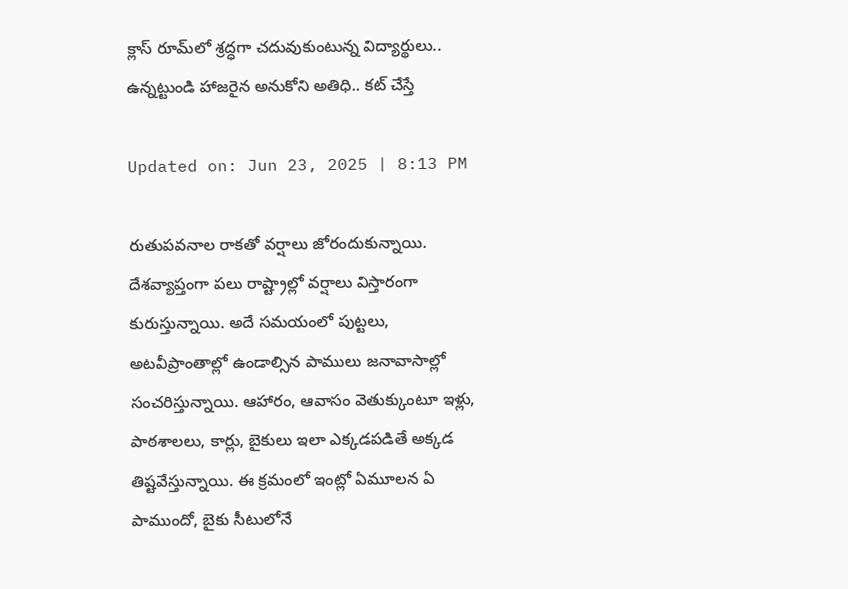క్లాస్‌ రూమ్‌లో శ్రద్ధగా చదువుకుంటున్న విద్యార్థులు.. ఉన్నట్టుండి హాజరైన అనుకోని అతిధి.. కట్ చేస్తే

Updated on: Jun 23, 2025 | 8:13 PM

రుతుపవనాల రాకతో వర్షాలు జోరందుకున్నాయి. దేశవ్యాప్తంగా పలు రాష్ట్రాల్లో వర్షాలు విస్తారంగా కురుస్తున్నాయి. అదే సమయంలో పుట్టలు, అటవీప్రాంతాల్లో ఉండాల్సిన పాములు జనావాసాల్లో సంచరిస్తున్నాయి. ఆహారం, ఆవాసం వెతుక్కుంటూ ఇళ్లు, పాఠశాలలు, కార్లు, బైకులు ఇలా ఎక్కడపడితే అక్కడ తిష్టవేస్తున్నాయి. ఈ క్రమంలో ఇంట్లో ఏమూలన ఏ పాముందో, బైకు సీటులోనే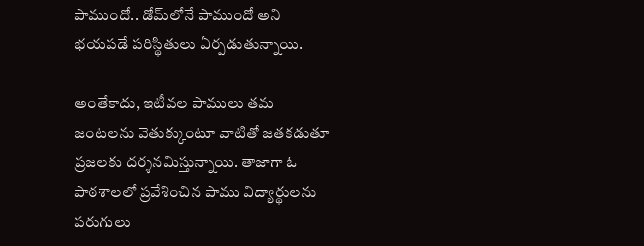పాముందో.. డోమ్‌లోనే పాముందో అని భయపడే పరిస్థితులు ఏర్పడుతున్నాయి.

అంతేకాదు, ఇటీవల పాములు తమ జంటలను వెతుక్కుంటూ వాటితో జతకడుతూ ప్రజలకు దర్శనమిస్తున్నాయి. తాజాగా ఓ పాఠశాలలో ప్రవేశించిన పాము విద్యార్థులను పరుగులు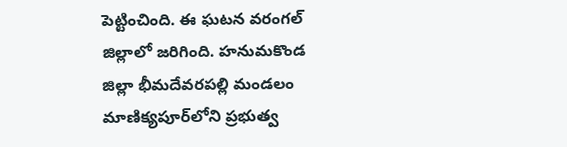పెట్టించింది. ఈ ఘటన వరంగల్‌ జిల్లాలో జరిగింది. హనుమకొండ జిల్లా భీమదేవరపల్లి మండలం మాణిక్యపూర్‌లోని ప్రభుత్వ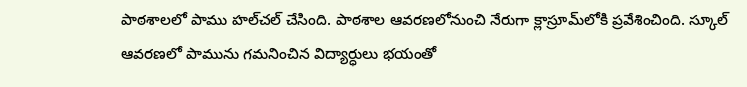పాఠశాలలో పాము హల్‌చల్‌ చేసింది. పాఠశాల ఆవరణలోనుంచి నేరుగా క్లాస్రూమ్‌లోకి ప్రవేశించింది. స్కూల్‌ ఆవరణలో పామును గమనించిన విద్యార్ధులు భయంతో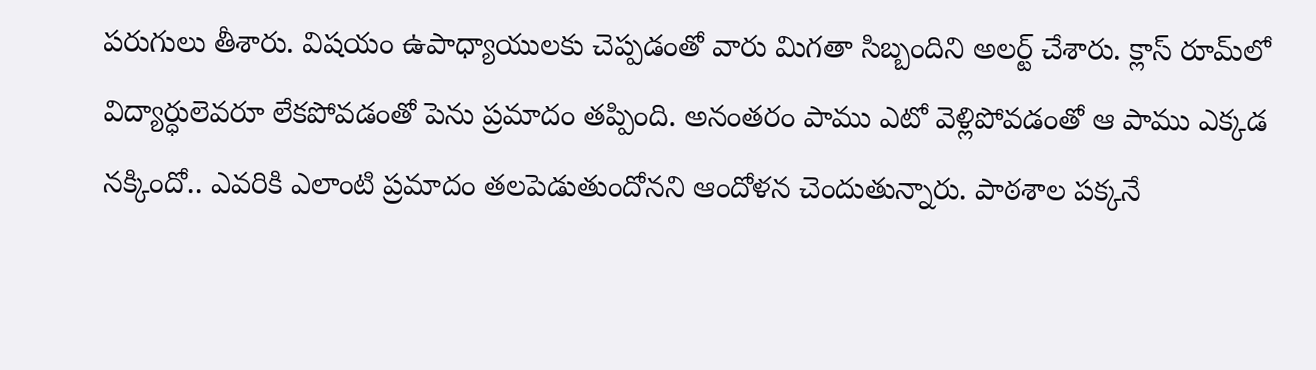పరుగులు తీశారు. విషయం ఉపాధ్యాయులకు చెప్పడంతో వారు మిగతా సిబ్బందిని అలర్ట్‌ చేశారు. క్లాస్‌ రూమ్‌లో విద్యార్ధులెవరూ లేకపోవడంతో పెను ప్రమాదం తప్పింది. అనంతరం పాము ఎటో వెళ్లిపోవడంతో ఆ పాము ఎక్కడ నక్కిందో.. ఎవరికి ఎలాంటి ప్రమాదం తలపెడుతుందోనని ఆందోళన చెందుతున్నారు. పాఠశాల పక్కనే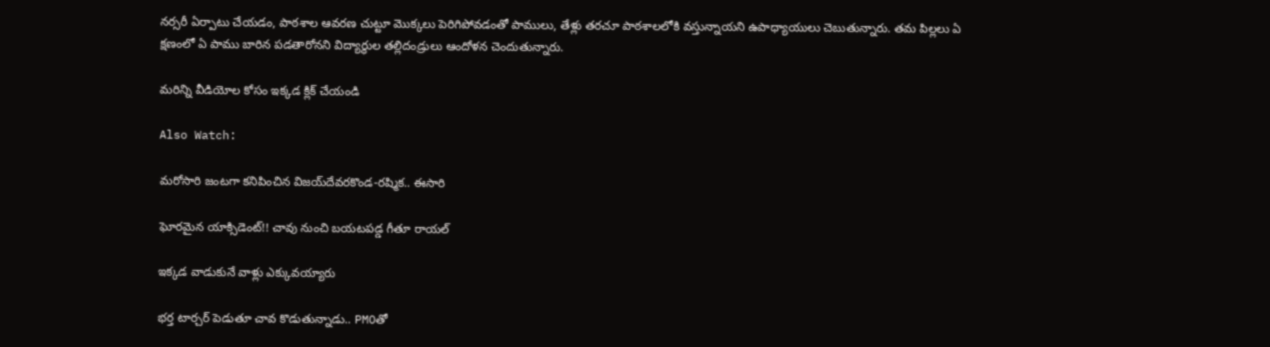నర్సరీ ఏర్పాటు చేయడం, పాఠశాల ఆవరణ చుట్టూ మొక్కలు పెరిగిపోవడంతో పాములు, తేళ్లు తరచూ పాఠశాలలోకి వస్తున్నాయని ఉపాధ్యాయులు చెబుతున్నారు. తమ పిల్లలు ఏ క్షణంలో ఏ పాము బారిన పడతారోనని విద్యార్థుల తల్లిదండ్రులు ఆందోళన చెందుతున్నారు.

మరిన్ని వీడియోల కోసం ఇక్కడ క్లిక్ చేయండి

Also Watch:

మరోసారి జంటగా కనిపించిన విజయ్‌దేవరకొండ-రష్మిక.. ఈసారి

ఘోరమైన యాక్సిడెంట్!! చావు నుంచి బయటపడ్డ గీతూ రాయల్

ఇక్కడ వాడుకునే వాళ్లు ఎక్కువయ్యారు

భర్త టార్చర్ పెడుతూ చావ కొడుతున్నాడు.. PMOతో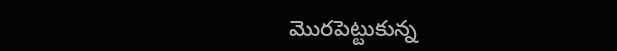మొరపెట్టుకున్న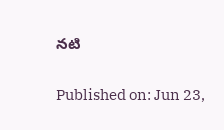నటి

Published on: Jun 23,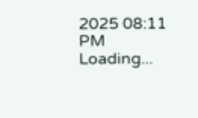2025 08:11 PM
Loading...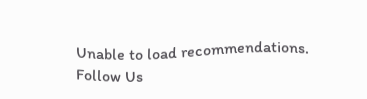Unable to load recommendations.
Follow Us